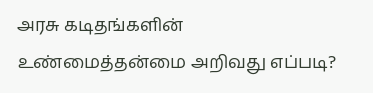அரசு கடிதங்களின் உண்மைத்தன்மை அறிவது எப்படி?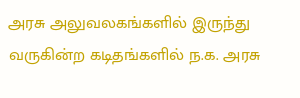அரசு அலுவலகங்களில் இருந்து வருகின்ற கடிதங்களில் ந.க. அரசு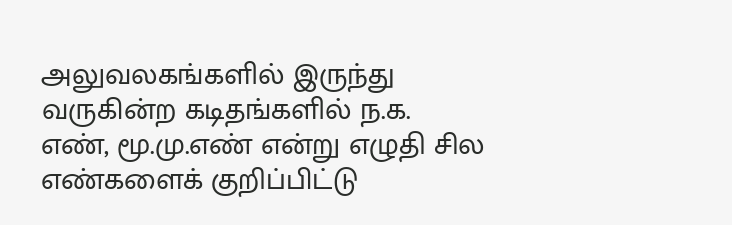அலுவலகங்களில் இருந்து வருகின்ற கடிதங்களில் ந.க. எண், மூ.மு.எண் என்று எழுதி சில எண்களைக் குறிப்பிட்டு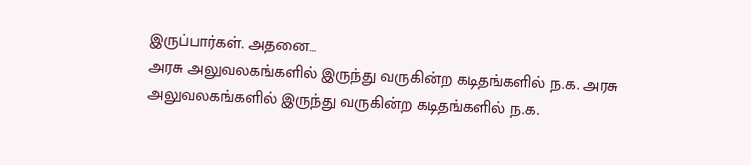இருப்பார்கள். அதனை…
அரசு அலுவலகங்களில் இருந்து வருகின்ற கடிதங்களில் ந.க. அரசு அலுவலகங்களில் இருந்து வருகின்ற கடிதங்களில் ந.க.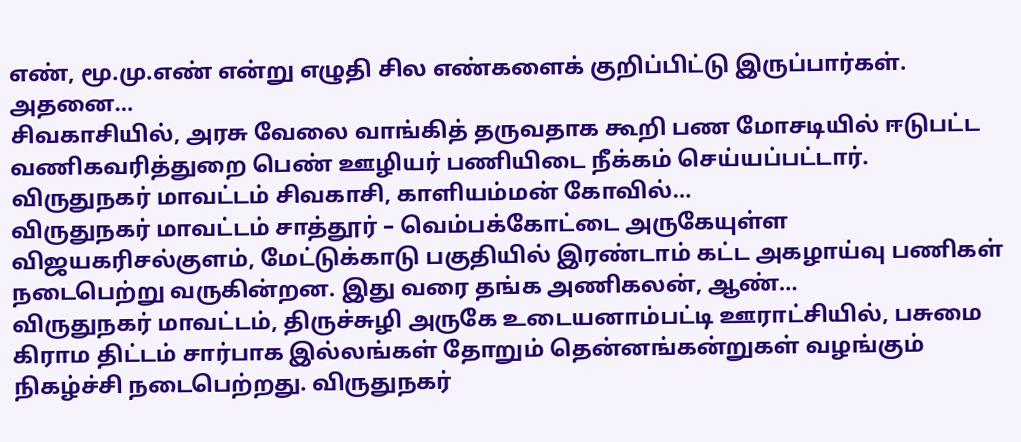எண், மூ.மு.எண் என்று எழுதி சில எண்களைக் குறிப்பிட்டு இருப்பார்கள். அதனை…
சிவகாசியில், அரசு வேலை வாங்கித் தருவதாக கூறி பண மோசடியில் ஈடுபட்ட வணிகவரித்துறை பெண் ஊழியர் பணியிடை நீக்கம் செய்யப்பட்டார். விருதுநகர் மாவட்டம் சிவகாசி, காளியம்மன் கோவில்…
விருதுநகர் மாவட்டம் சாத்தூர் – வெம்பக்கோட்டை அருகேயுள்ள விஜயகரிசல்குளம், மேட்டுக்காடு பகுதியில் இரண்டாம் கட்ட அகழாய்வு பணிகள் நடைபெற்று வருகின்றன. இது வரை தங்க அணிகலன், ஆண்…
விருதுநகர் மாவட்டம், திருச்சுழி அருகே உடையனாம்பட்டி ஊராட்சியில், பசுமை கிராம திட்டம் சார்பாக இல்லங்கள் தோறும் தென்னங்கன்றுகள் வழங்கும் நிகழ்ச்சி நடைபெற்றது. விருதுநகர்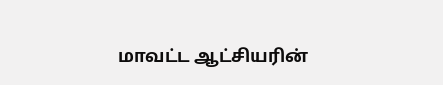மாவட்ட ஆட்சியரின்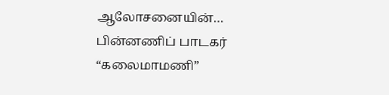ஆலோசனையின்…
பின்னணிப் பாடகர் “கலைமாமணி”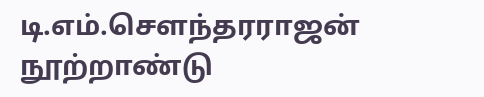டி.எம்.சௌந்தரராஜன் நூற்றாண்டு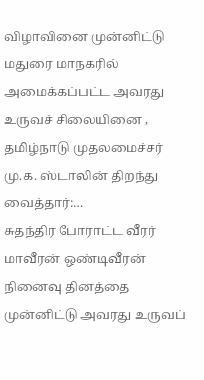விழாவினை முன்னிட்டு மதுரை மாநகரில் அமைக்கப்பட்ட அவரது உருவச் சிலையினை , தமிழ்நாடு முதலமைச்சர் மு.க. ஸ்டாலின் திறந்து வைத்தார்:…
சுதந்திர போராட்ட வீரர் மாவீரன் ஒண்டிவீரன் நினைவு தினத்தை முன்னிட்டு அவரது உருவப்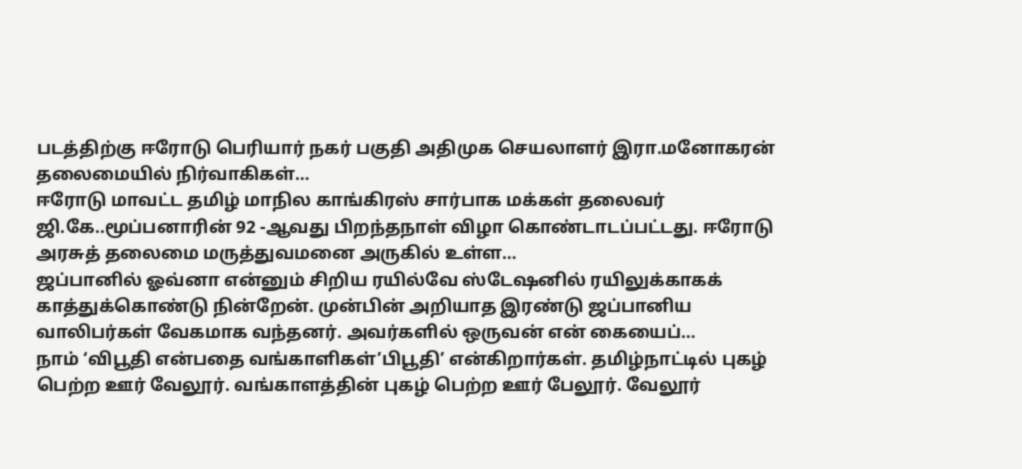படத்திற்கு ஈரோடு பெரியார் நகர் பகுதி அதிமுக செயலாளர் இரா.மனோகரன் தலைமையில் நிர்வாகிகள்…
ஈரோடு மாவட்ட தமிழ் மாநில காங்கிரஸ் சார்பாக மக்கள் தலைவர் ஜி.கே..மூப்பனாரின் 92 -ஆவது பிறந்தநாள் விழா கொண்டாடப்பட்டது. ஈரோடு அரசுத் தலைமை மருத்துவமனை அருகில் உள்ள…
ஜப்பானில் ஓவ்னா என்னும் சிறிய ரயில்வே ஸ்டேஷனில் ரயிலுக்காகக் காத்துக்கொண்டு நின்றேன். முன்பின் அறியாத இரண்டு ஜப்பானிய வாலிபர்கள் வேகமாக வந்தனர். அவர்களில் ஒருவன் என் கையைப்…
நாம் ‘விபூதி என்பதை வங்காளிகள்’பிபூதி’ என்கிறார்கள். தமிழ்நாட்டில் புகழ் பெற்ற ஊர் வேலூர். வங்காளத்தின் புகழ் பெற்ற ஊர் பேலூர். வேலூர்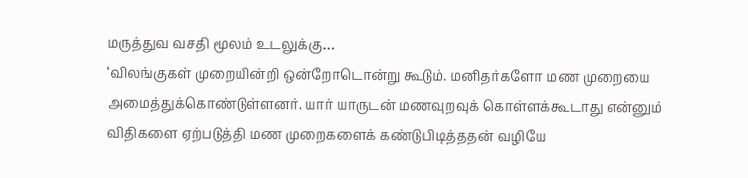மருத்துவ வசதி மூலம் உடலுக்கு…
‘விலங்குகள் முறையின்றி ஒன்றோடொன்று கூடும். மனிதர்களோ மண முறையை அமைத்துக்கொண்டுள்ளனர். யார் யாருடன் மணவுறவுக் கொள்ளக்கூடாது என்னும் விதிகளை ஏற்படுத்தி மண முறைகளைக் கண்டுபிடித்ததன் வழியே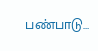பண்பாடு…